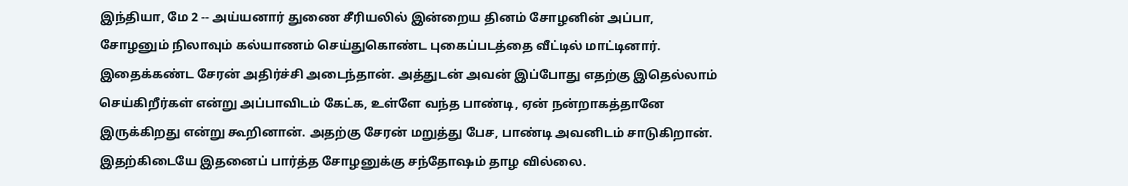இந்தியா, மே 2 -- அய்யனார் துணை சீரியலில் இன்றைய தினம் சோழனின் அப்பா, சோழனும் நிலாவும் கல்யாணம் செய்துகொண்ட புகைப்படத்தை வீட்டில் மாட்டினார். இதைக்கண்ட சேரன் அதிர்ச்சி அடைந்தான். அத்துடன் அவன் இப்போது எதற்கு இதெல்லாம் செய்கிறீர்கள் என்று அப்பாவிடம் கேட்க, உள்ளே வந்த பாண்டி, ஏன் நன்றாகத்தானே இருக்கிறது என்று கூறினான். அதற்கு சேரன் மறுத்து பேச, பாண்டி அவனிடம் சாடுகிறான். இதற்கிடையே இதனைப் பார்த்த சோழனுக்கு சந்தோஷம் தாழ வில்லை.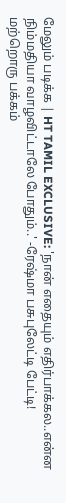மேலும் படிக்க | HT TAMIL EXCLUSIVE: 'நான் எதையும் எதிர்பாக்கல..என்ன நிம்மதியா வாழவிட்டாலே போதும்..' -ரேஷ்மா பசுபுலேட்டி பேட்டி!
மற்றொரு பக்கம்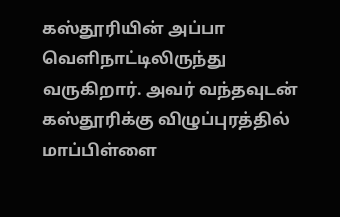கஸ்தூரியின் அப்பா வெளிநாட்டிலிருந்து வருகிறார். அவர் வந்தவுடன் கஸ்தூரிக்கு விழுப்புரத்தில் மாப்பிள்ளை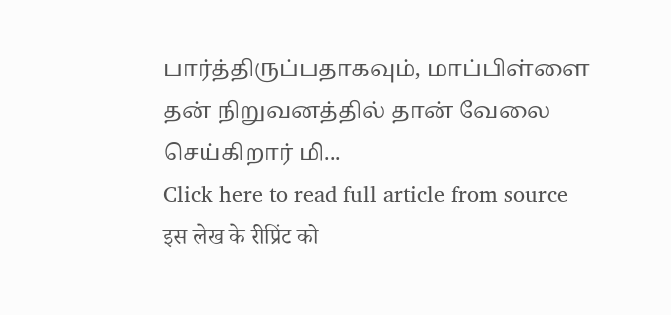பார்த்திருப்பதாகவும், மாப்பிள்ளை தன் நிறுவனத்தில் தான் வேலை செய்கிறார் மி...
Click here to read full article from source
इस लेख के रीप्रिंट को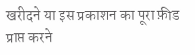खरीदने या इस प्रकाशन का पूरा फ़ीड प्राप्त करने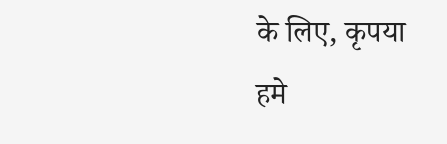के लिए, कृपया
हमे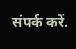संपर्क करें.